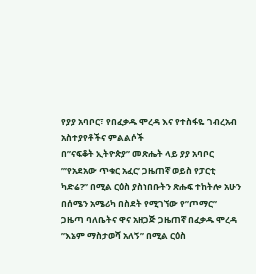የያያ አባቦር፣ የበፈቃዱ ሞረዳ እና የተስፋዬ ገብረአብ አስተያየቶችና ምልልሶች
በ”ናፍቆት ኢትዮጵያ” መጽሔት ላይ ያያ አባቦር ”’የአደአው ጥቁር አፈር’ ጋዜጠኛ ወይስ የፓርቲ ካድሬ?” በሚል ርዕስ ያስነበቡትን ጽሑፍ ተከትሎ አሁን በሰሜን አሜሪካ በስደት የሚገኘው የ”ጦማር” ጋዜጣ ባለቤትና ዋና አዘጋጅ ጋዜጠኛ በፈቃዱ ሞረዳ ”እኔም ማስታወሻ አለኝ” በሚል ርዕስ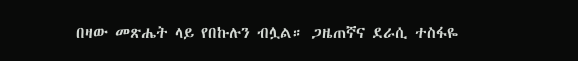በዛው መጽሔት ላይ የበኩሉን ብሏል። ጋዜጠኛና ደራሲ ተስፋዬ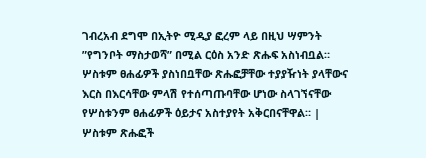ገብረአብ ደግሞ በኢትዮ ሚዲያ ፎረም ላይ በዚህ ሣምንት ”የግንቦት ማስታወሻ” በሚል ርዕስ አንድ ጽሑፍ አስነብቧል። ሦስቱም ፀሐፊዎች ያስነበቧቸው ጽሑፎቻቸው ተያያዥነት ያላቸውና እርስ በእርሳቸው ምላሽ የተሰጣጡባቸው ሆነው ስላገኘናቸው የሦስቱንም ፀሐፊዎች ዕይታና አስተያየት አቅርበናቸዋል። |
ሦስቱም ጽሑፎች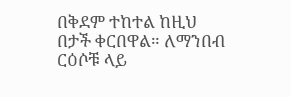በቅደም ተከተል ከዚህ በታች ቀርበዋል። ለማንበብ ርዕሶቹ ላይ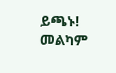ይጫኑ! መልካም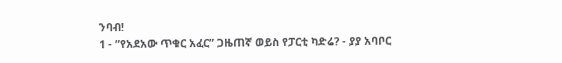ንባብ!
1 - ”የአደአው ጥቁር አፈር” ጋዜጠኛ ወይስ የፓርቲ ካድሬ? - ያያ አባቦር